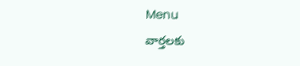Menu
వార్తలకు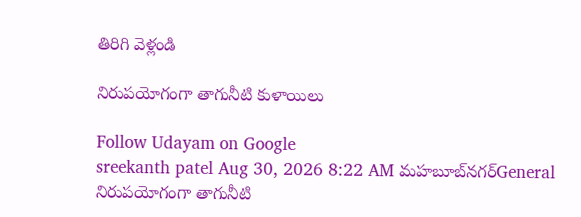తిరిగి వెళ్లండి

నిరుపయోగంగా తాగునీటి కుళాయిలు

Follow Udayam on Google
sreekanth patel Aug 30, 2026 8:22 AM మహబూబ్‌నగర్General
నిరుపయోగంగా తాగునీటి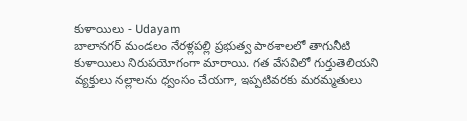కుళాయిలు - Udayam
బాలానగర్ మండలం నేరళ్లపల్లి ప్రభుత్వ పాఠశాలలో తాగునీటి కుళాయిలు నిరుపయోగంగా మారాయి. గత వేసవిలో గుర్తుతెలియని వ్యక్తులు నల్లాలను ధ్వంసం చేయగా, ఇప్పటివరకు మరమ్మతులు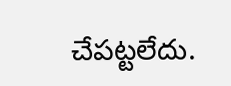చేపట్టలేదు.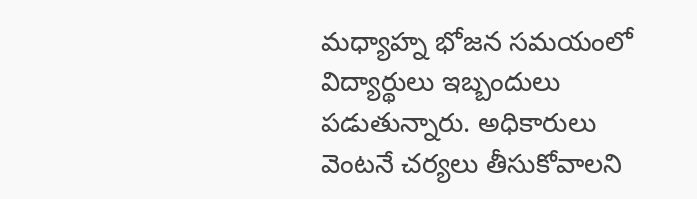మధ్యాహ్న భోజన సమయంలో విద్యార్థులు ఇబ్బందులు పడుతున్నారు. అధికారులు వెంటనే చర్యలు తీసుకోవాలని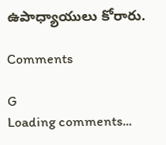ఉపాధ్యాయులు కోరారు.

Comments

G
Loading comments...